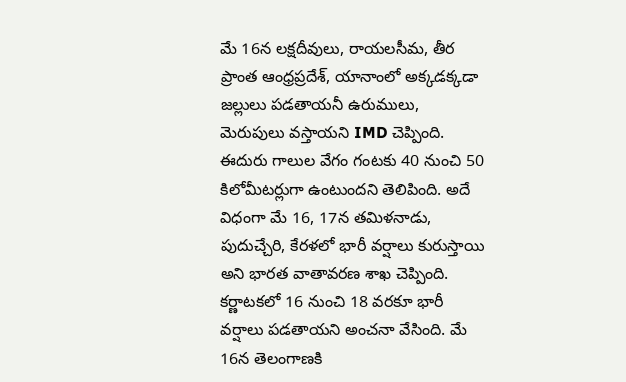మే 16న లక్షదీవులు, రాయలసీమ, తీర ప్రాంత ఆంధ్రప్రదేశ్, యానాంలో అక్కడక్కడా జల్లులు పడతాయనీ ఉరుములు, మెరుపులు వస్తాయని IMD చెప్పింది. ఈదురు గాలుల వేగం గంటకు 40 నుంచి 50 కిలోమీటర్లుగా ఉంటుందని తెలిపింది. అదే విధంగా మే 16, 17న తమిళనాడు, పుదుచ్చేరి, కేరళలో భారీ వర్షాలు కురుస్తాయి అని భారత వాతావరణ శాఖ చెప్పింది. కర్ణాటకలో 16 నుంచి 18 వరకూ భారీ వర్షాలు పడతాయని అంచనా వేసింది. మే 16న తెలంగాణకి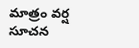మాత్రం వర్ష సూచన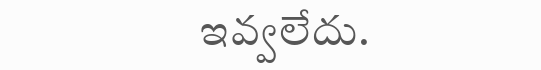ఇవ్వలేదు.